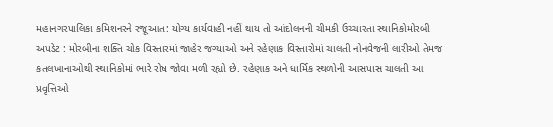મહાનગરપાલિકા કમિશનરને રજૂઆત: યોગ્ય કાર્યવાહી નહીં થાય તો આંદોલનની ચીમકી ઉચ્ચારતા સ્થાનિકોમોરબી અપડેટ : મોરબીના શક્તિ ચોક વિસ્તારમાં જાહેર જગ્યાઓ અને રહેણાક વિસ્તારોમાં ચાલતી નોનવેજની લારીઓ તેમજ કતલખાનાઓથી સ્થાનિકોમાં ભારે રોષ જોવા મળી રહ્યો છે. રહેણાક અને ધાર્મિક સ્થળોની આસપાસ ચાલતી આ પ્રવૃત્તિઓ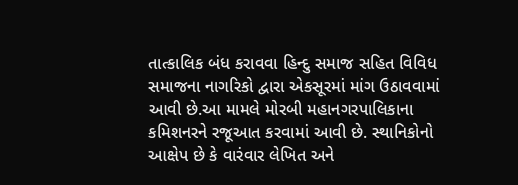તાત્કાલિક બંધ કરાવવા હિન્દુ સમાજ સહિત વિવિધ સમાજના નાગરિકો દ્વારા એકસૂરમાં માંગ ઉઠાવવામાં આવી છે.આ મામલે મોરબી મહાનગરપાલિકાના કમિશનરને રજૂઆત કરવામાં આવી છે. સ્થાનિકોનો આક્ષેપ છે કે વારંવાર લેખિત અને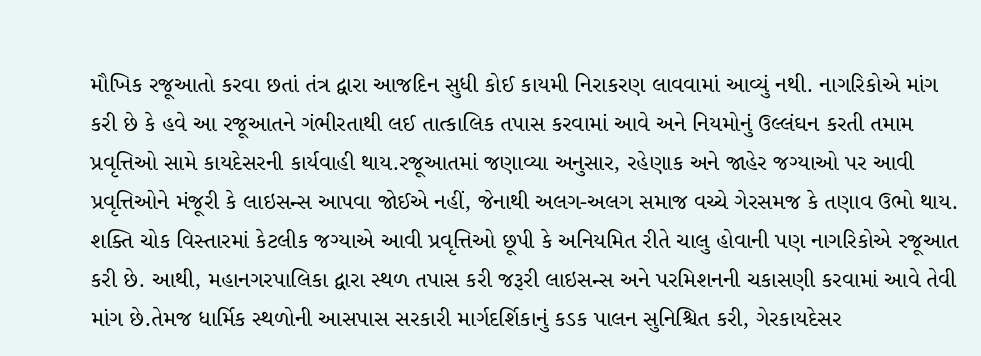મૌખિક રજૂઆતો કરવા છતાં તંત્ર દ્વારા આજદિન સુધી કોઈ કાયમી નિરાકરણ લાવવામાં આવ્યું નથી. નાગરિકોએ માંગ કરી છે કે હવે આ રજૂઆતને ગંભીરતાથી લઈ તાત્કાલિક તપાસ કરવામાં આવે અને નિયમોનું ઉલ્લંઘન કરતી તમામ પ્રવૃત્તિઓ સામે કાયદેસરની કાર્યવાહી થાય.રજૂઆતમાં જણાવ્યા અનુસાર, રહેણાક અને જાહેર જગ્યાઓ પર આવી પ્રવૃત્તિઓને મંજૂરી કે લાઇસન્સ આપવા જોઈએ નહીં, જેનાથી અલગ-અલગ સમાજ વચ્ચે ગેરસમજ કે તણાવ ઉભો થાય. શક્તિ ચોક વિસ્તારમાં કેટલીક જગ્યાએ આવી પ્રવૃત્તિઓ છૂપી કે અનિયમિત રીતે ચાલુ હોવાની પણ નાગરિકોએ રજૂઆત કરી છે. આથી, મહાનગરપાલિકા દ્વારા સ્થળ તપાસ કરી જરૂરી લાઇસન્સ અને પરમિશનની ચકાસણી કરવામાં આવે તેવી માંગ છે.તેમજ ધાર્મિક સ્થળોની આસપાસ સરકારી માર્ગદર્શિકાનું કડક પાલન સુનિશ્ચિત કરી, ગેરકાયદેસર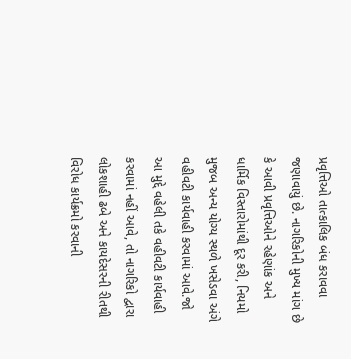પ્રવૃત્તિઓ તાત્કાલિક બંધ કરાવવા જણાવાયું છે. નાગરિકોની મુખ્ય માંગ છે કે આવી પ્રવૃત્તિઓને રહેણાંક અને ધાર્મિક વિસ્તારોમાંથી દૂર કરી, નિયમો મુજબ અન્ય યોગ્ય સ્થળે ખસેડવા અંગે વહીવટી કાર્યવાહી કરવામાં આવે.જો આ મુદ્દે વહેલી તકે વહીવટી કાર્યવાહી કરવામાં નહીં આવે, તો નાગરિકો દ્વારા લોકશાહી ઢબે અને કાયદેસરની રીતથી વિરોધ કાર્યક્રમો કરવાની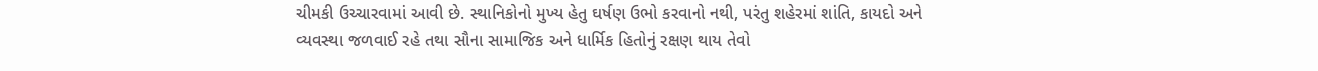ચીમકી ઉચ્ચારવામાં આવી છે. સ્થાનિકોનો મુખ્ય હેતુ ઘર્ષણ ઉભો કરવાનો નથી, પરંતુ શહેરમાં શાંતિ, કાયદો અને વ્યવસ્થા જળવાઈ રહે તથા સૌના સામાજિક અને ધાર્મિક હિતોનું રક્ષણ થાય તેવો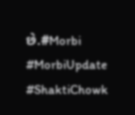છે.#Morbi #MorbiUpdate #ShaktiChowk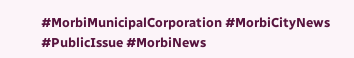#MorbiMunicipalCorporation #MorbiCityNews #PublicIssue #MorbiNews